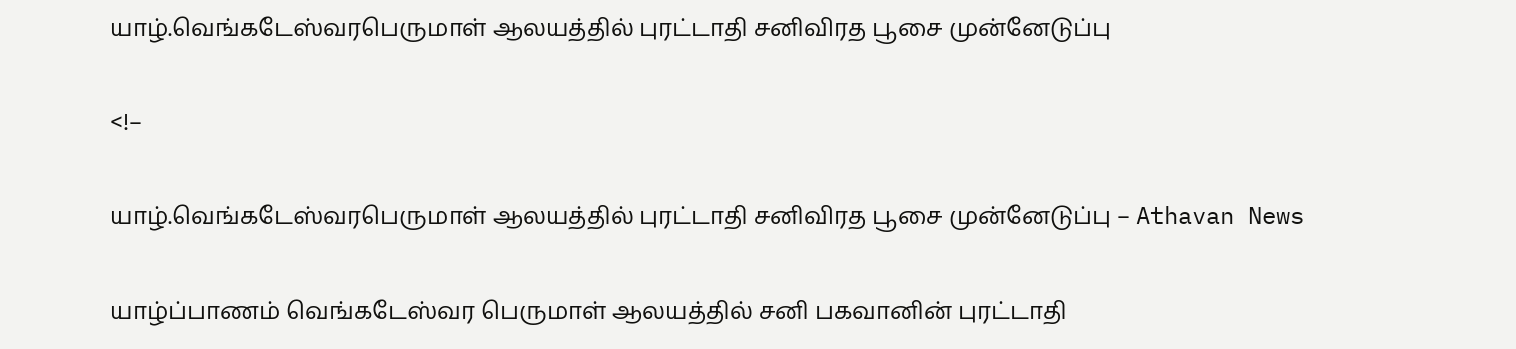யாழ்.வெங்கடேஸ்வரபெருமாள் ஆலயத்தில் புரட்டாதி சனிவிரத பூசை முன்னேடுப்பு

<!–

யாழ்.வெங்கடேஸ்வரபெருமாள் ஆலயத்தில் புரட்டாதி சனிவிரத பூசை முன்னேடுப்பு – Athavan News

யாழ்ப்பாணம் வெங்கடேஸ்வர பெருமாள் ஆலயத்தில் சனி பகவானின் புரட்டாதி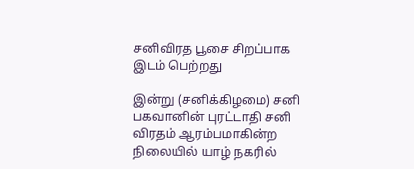சனிவிரத பூசை சிறப்பாக இடம் பெற்றது

இன்று (சனிக்கிழமை) சனி பகவானின் புரட்டாதி சனி விரதம் ஆரம்பமாகின்ற நிலையில் யாழ் நகரில்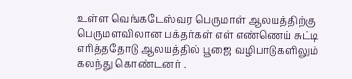உள்ள வெங்கடேஸ்வர பெருமாள் ஆலயத்திற்கு பெருமளவிலான பக்தர்கள் எள் எண்ணெய் சுட்டி எரித்ததோடு ஆலயத்தில் பூஜை வழிபாடுகளிலும் கலந்து கொண்டனர் .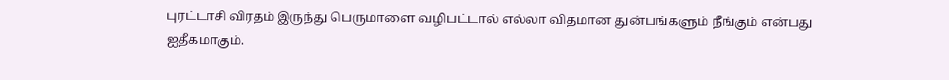புரட்டாசி விரதம் இருந்து பெருமாளை வழிபட்டால் எல்லா விதமான துன்பங்களும் நீங்கும் என்பது ஐதீகமாகும்.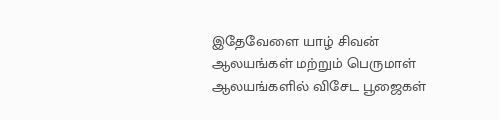இதேவேளை யாழ் சிவன் ஆலயங்கள் மற்றும் பெருமாள் ஆலயங்களில் விசேட பூஜைகள்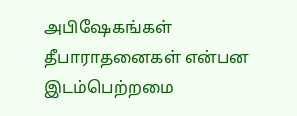அபிஷேகங்கள் தீபாராதனைகள் என்பன இடம்பெற்றமை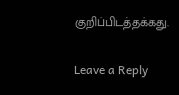குறிப்பிடத்தக்கது.


Leave a Reply